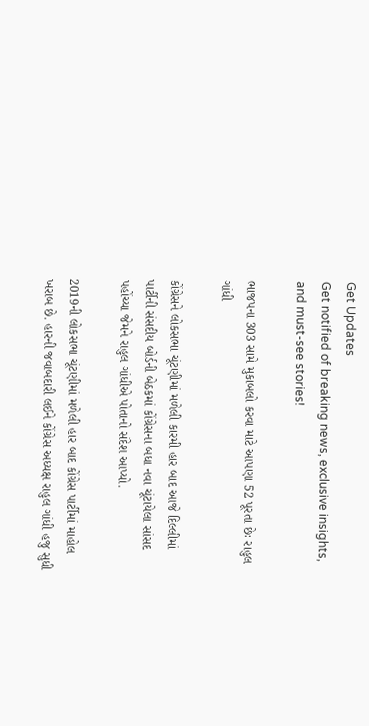Get Updates
Get notified of breaking news, exclusive insights, and must-see stories!

ભાજપના 303 સામે મુકાબલો કરવા માટે આપણા 52 પૂરતા છેઃ રાહુલ ગાંધી

કોંગ્રેસને લોકસભા ચૂંટણીમાં મળેલી કારમી હાર બાદ આજે દિલ્લીમાં પાર્ટીની સંસદીય બોર્ડની બેઠકમાં કોંગ્રેસના બધા નવા ચૂંટાયેલા સાંસદ પહોંચ્યા જેમને રાહુલ ગાંધીએ પોતાનો સંદેશ આપ્યો.

2019ની લોકસભા ચૂંટણીમાં મળેલી હાર બાદ કોંગ્રેસ પાર્ટીમાં માહોલ ખરાબ છે. હારની જવાબદારી લઈને કોંગ્રેસ અધ્યક્ષ રાહુલ ગાંધી હજુ સુધી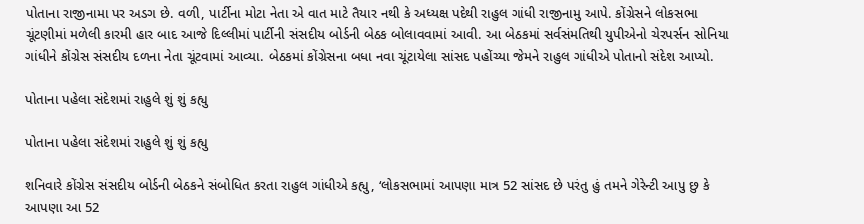પોતાના રાજીનામા પર અડગ છે. વળી, પાર્ટીના મોટા નેતા એ વાત માટે તૈયાર નથી કે અધ્યક્ષ પદેથી રાહુલ ગાંધી રાજીનામુ આપે. કોંગ્રેસને લોકસભા ચૂંટણીમાં મળેલી કારમી હાર બાદ આજે દિલ્લીમાં પાર્ટીની સંસદીય બોર્ડની બેઠક બોલાવવામાં આવી. આ બેઠકમાં સર્વસંમતિથી યુપીએનો ચેરપર્સન સોનિયા ગાંધીને કોંગ્રેસ સંસદીય દળના નેતા ચૂંટવામાં આવ્યા. બેઠકમાં કોંગ્રેસના બધા નવા ચૂંટાયેલા સાંસદ પહોંચ્યા જેમને રાહુલ ગાંધીએ પોતાનો સંદેશ આપ્યો.

પોતાના પહેલા સંદેશમાં રાહુલે શું શું કહ્યુ

પોતાના પહેલા સંદેશમાં રાહુલે શું શું કહ્યુ

શનિવારે કોંગ્રેસ સંસદીય બોર્ડની બેઠકને સંબોધિત કરતા રાહુલ ગાંધીએ કહ્યુ, ‘લોકસભામાં આપણા માત્ર 52 સાંસદ છે પરંતુ હું તમને ગેરેન્ટી આપુ છુ કે આપણા આ 52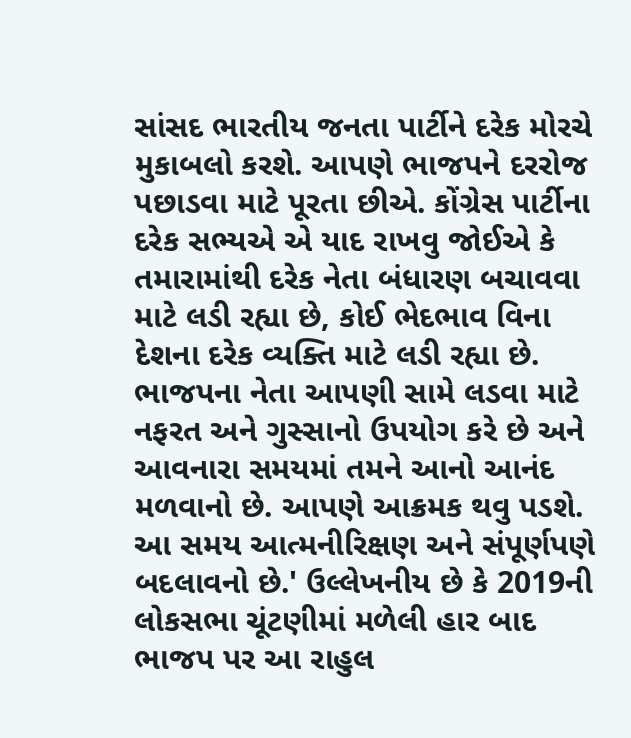સાંસદ ભારતીય જનતા પાર્ટીને દરેક મોરચે મુકાબલો કરશે. આપણે ભાજપને દરરોજ પછાડવા માટે પૂરતા છીએ. કોંગ્રેસ પાર્ટીના દરેક સભ્યએ એ યાદ રાખવુ જોઈએ કે તમારામાંથી દરેક નેતા બંધારણ બચાવવા માટે લડી રહ્યા છે, કોઈ ભેદભાવ વિના દેશના દરેક વ્યક્તિ માટે લડી રહ્યા છે. ભાજપના નેતા આપણી સામે લડવા માટે નફરત અને ગુસ્સાનો ઉપયોગ કરે છે અને આવનારા સમયમાં તમને આનો આનંદ મળવાનો છે. આપણે આક્રમક થવુ પડશે. આ સમય આત્મનીરિક્ષણ અને સંપૂર્ણપણે બદલાવનો છે.' ઉલ્લેખનીય છે કે 2019ની લોકસભા ચૂંટણીમાં મળેલી હાર બાદ ભાજપ પર આ રાહુલ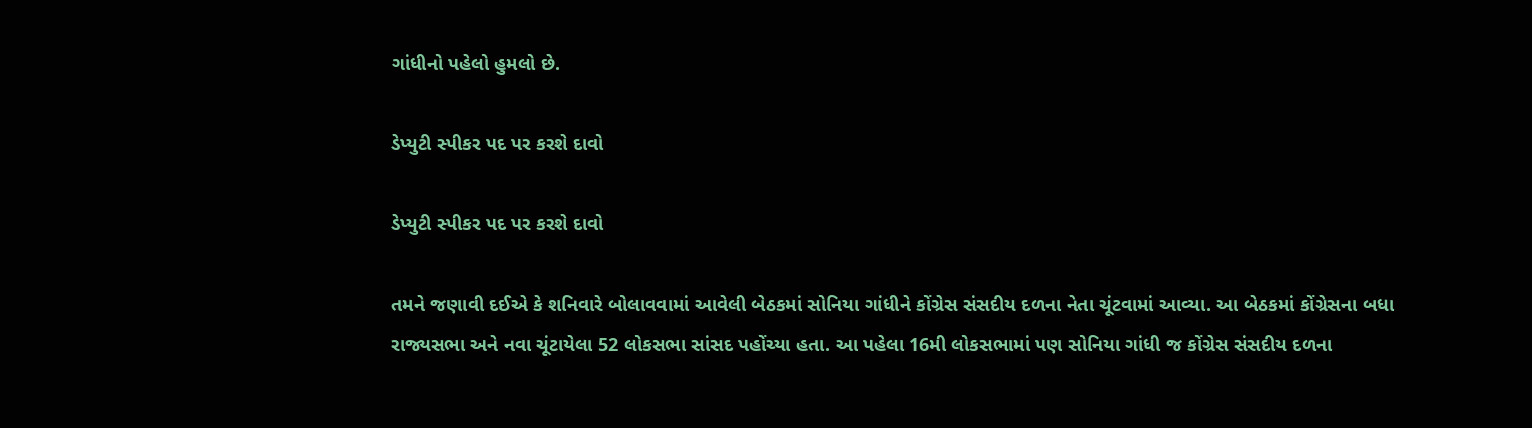ગાંધીનો પહેલો હુમલો છે.

ડેપ્યુટી સ્પીકર પદ પર કરશે દાવો

ડેપ્યુટી સ્પીકર પદ પર કરશે દાવો

તમને જણાવી દઈએ કે શનિવારે બોલાવવામાં આવેલી બેઠકમાં સોનિયા ગાંધીને કોંગ્રેસ સંસદીય દળના નેતા ચૂંટવામાં આવ્યા. આ બેઠકમાં કોંગ્રેસના બધા રાજ્યસભા અને નવા ચૂંટાયેલા 52 લોકસભા સાંસદ પહોંચ્યા હતા. આ પહેલા 16મી લોકસભામાં પણ સોનિયા ગાંધી જ કોંગ્રેસ સંસદીય દળના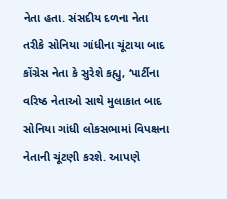નેતા હતા. સંસદીય દળના નેતા તરીકે સોનિયા ગાંધીના ચૂંટાયા બાદ કોંગ્રેસ નેતા કે સુરેશે કહ્યુ, ‘પાર્ટીના વરિષ્ઠ નેતાઓ સાથે મુલાકાત બાદ સોનિયા ગાંધી લોકસભામાં વિપક્ષના નેતાની ચૂંટણી કરશે. આપણે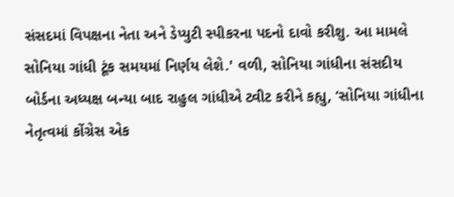સંસદમાં વિપક્ષના નેતા અને ડેપ્યુટી સ્પીકરના પદનો દાવો કરીશુ. આ મામલે સોનિયા ગાંધી ટૂંક સમયમાં નિર્ણય લેશે.' વળી, સોનિયા ગાંધીના સંસદીય બોર્ડના અધ્યક્ષ બન્યા બાદ રાહુલ ગાંધીએ ટ્વીટ કરીને કહ્યુ, ‘સોનિયા ગાંધીના નેતૃત્વમાં કોંગ્રેસ એક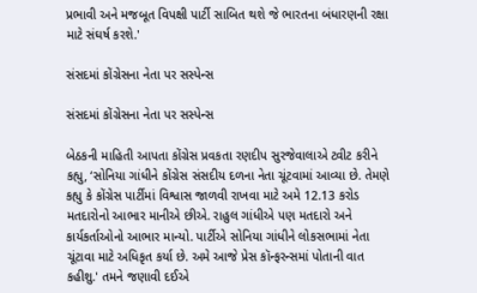પ્રભાવી અને મજબૂત વિપક્ષી પાર્ટી સાબિત થશે જે ભારતના બંધારણની રક્ષા માટે સંઘર્ષ કરશે.'

સંસદમાં કોંગ્રેસના નેતા પર સસ્પેન્સ

સંસદમાં કોંગ્રેસના નેતા પર સસ્પેન્સ

બેઠકની માહિતી આપતા કોંગ્રેસ પ્રવકતા રણદીપ સુરજેવાલાએ ટ્વીટ કરીને કહ્યુ, ‘સોનિયા ગાંધીને કોંગ્રેસ સંસદીય દળના નેતા ચૂંટવામાં આવ્યા છે. તેમણે કહ્યુ કે કોંગ્રેસ પાર્ટીમાં વિશ્વાસ જાળવી રાખવા માટે અમે 12.13 કરોડ મતદારોનો આભાર માનીએ છીએ. રાહુલ ગાંધીએ પણ મતદારો અને કાર્યકર્તાઓનો આભાર માન્યો. પાર્ટીએ સોનિયા ગાંધીને લોકસભામાં નેતા ચૂંટાવા માટે અધિકૃત કર્યા છે. અમે આજે પ્રેસ કૉન્ફરન્સમાં પોતાની વાત કહીશુ.' તમને જણાવી દઈએ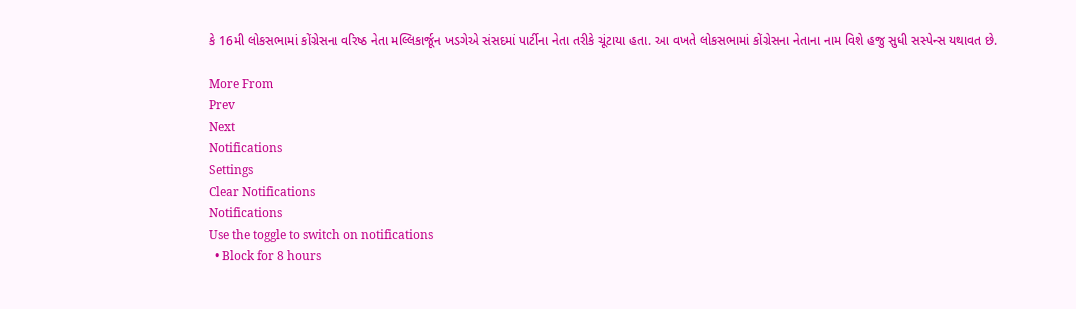કે 16મી લોકસભામાં કોંગ્રેસના વરિષ્ઠ નેતા મલ્લિકાર્જૂન ખડગેએ સંસદમાં પાર્ટીના નેતા તરીકે ચૂંટાયા હતા. આ વખતે લોકસભામાં કોંગ્રેસના નેતાના નામ વિશે હજુ સુધી સસ્પેન્સ યથાવત છે.

More From
Prev
Next
Notifications
Settings
Clear Notifications
Notifications
Use the toggle to switch on notifications
  • Block for 8 hours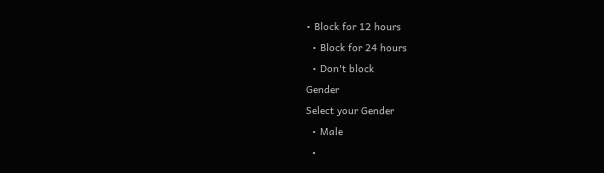• Block for 12 hours
  • Block for 24 hours
  • Don't block
Gender
Select your Gender
  • Male
  •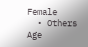Female
  • Others
Age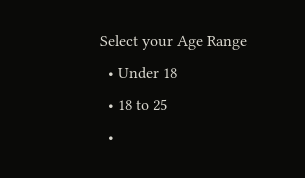Select your Age Range
  • Under 18
  • 18 to 25
  •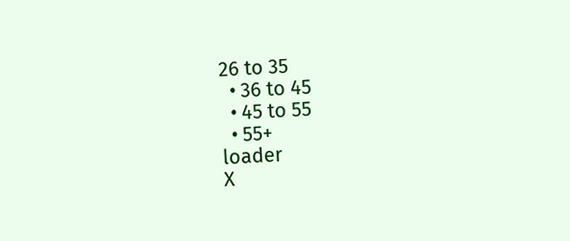26 to 35
  • 36 to 45
  • 45 to 55
  • 55+
loader
X